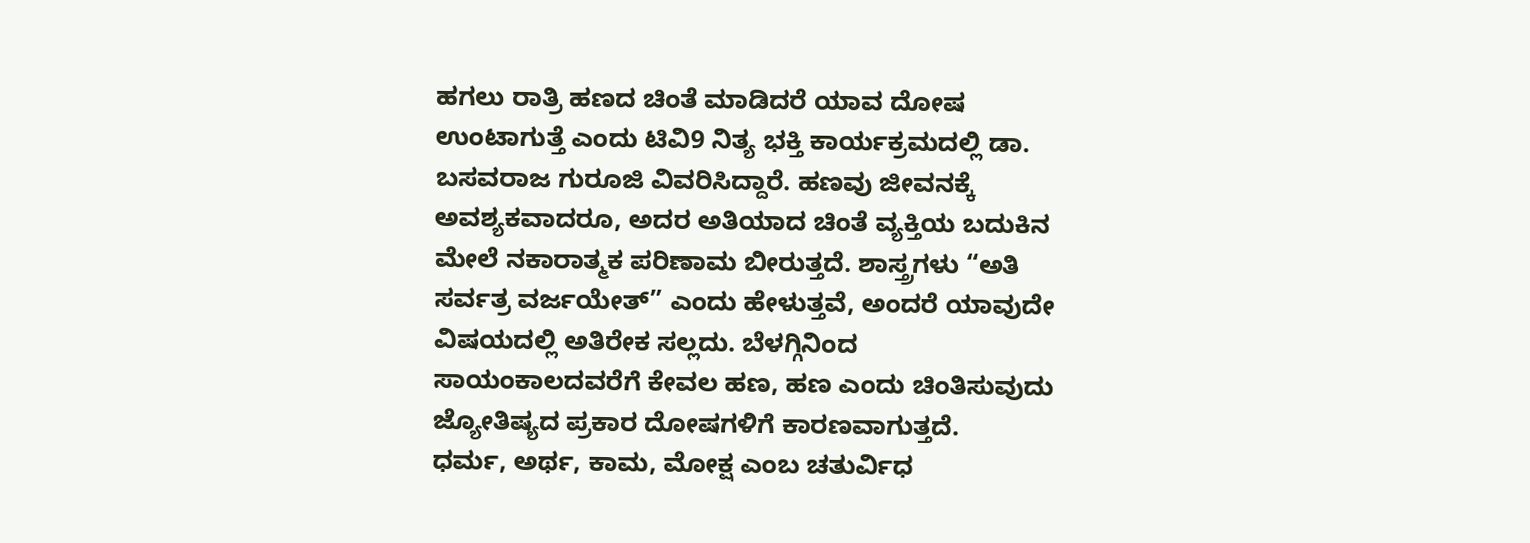ಹಗಲು ರಾತ್ರಿ ಹಣದ ಚಿಂತೆ ಮಾಡಿದರೆ ಯಾವ ದೋಷ ಉಂಟಾಗುತ್ತೆ ಎಂದು ಟಿವಿ9 ನಿತ್ಯ ಭಕ್ತಿ ಕಾರ್ಯಕ್ರಮದಲ್ಲಿ ಡಾ. ಬಸವರಾಜ ಗುರೂಜಿ ವಿವರಿಸಿದ್ದಾರೆ. ಹಣವು ಜೀವನಕ್ಕೆ ಅವಶ್ಯಕವಾದರೂ, ಅದರ ಅತಿಯಾದ ಚಿಂತೆ ವ್ಯಕ್ತಿಯ ಬದುಕಿನ ಮೇಲೆ ನಕಾರಾತ್ಮಕ ಪರಿಣಾಮ ಬೀರುತ್ತದೆ. ಶಾಸ್ತ್ರಗಳು “ಅತಿ ಸರ್ವತ್ರ ವರ್ಜಯೇತ್” ಎಂದು ಹೇಳುತ್ತವೆ, ಅಂದರೆ ಯಾವುದೇ ವಿಷಯದಲ್ಲಿ ಅತಿರೇಕ ಸಲ್ಲದು. ಬೆಳಗ್ಗಿನಿಂದ ಸಾಯಂಕಾಲದವರೆಗೆ ಕೇವಲ ಹಣ, ಹಣ ಎಂದು ಚಿಂತಿಸುವುದು ಜ್ಯೋತಿಷ್ಯದ ಪ್ರಕಾರ ದೋಷಗಳಿಗೆ ಕಾರಣವಾಗುತ್ತದೆ.
ಧರ್ಮ, ಅರ್ಥ, ಕಾಮ, ಮೋಕ್ಷ ಎಂಬ ಚತುರ್ವಿಧ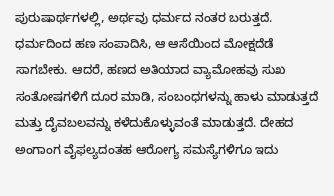ಪುರುಷಾರ್ಥಗಳಲ್ಲಿ, ಅರ್ಥವು ಧರ್ಮದ ನಂತರ ಬರುತ್ತದೆ. ಧರ್ಮದಿಂದ ಹಣ ಸಂಪಾದಿಸಿ, ಆ ಆಸೆಯಿಂದ ಮೋಕ್ಷದೆಡೆ ಸಾಗಬೇಕು. ಆದರೆ, ಹಣದ ಅತಿಯಾದ ವ್ಯಾಮೋಹವು ಸುಖ ಸಂತೋಷಗಳಿಗೆ ದೂರ ಮಾಡಿ, ಸಂಬಂಧಗಳನ್ನು ಹಾಳು ಮಾಡುತ್ತದೆ ಮತ್ತು ದೈವಬಲವನ್ನು ಕಳೆದುಕೊಳ್ಳುವಂತೆ ಮಾಡುತ್ತದೆ. ದೇಹದ ಅಂಗಾಂಗ ವೈಫಲ್ಯದಂತಹ ಆರೋಗ್ಯ ಸಮಸ್ಯೆಗಳಿಗೂ ಇದು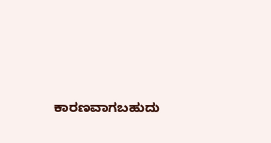ಕಾರಣವಾಗಬಹುದು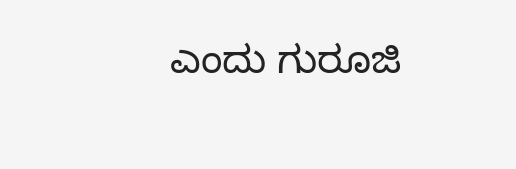ಎಂದು ಗುರೂಜಿ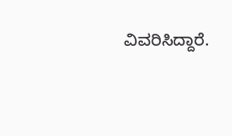ವಿವರಿಸಿದ್ದಾರೆ.